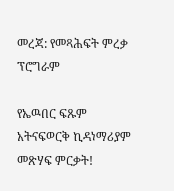መረጃ: የመጻሕፍት ምረቃ ፕሮግራም

የኤዉበር ፍጹም አትናፍወርቅ ኪዳነማሪያም መጽሃፍ ምርቃት!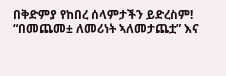በቅድምያ የከበረ ሰላምታችን ይድረስም!
“በመጨመ± ለመሪነት ኣለመታጨቷ” እና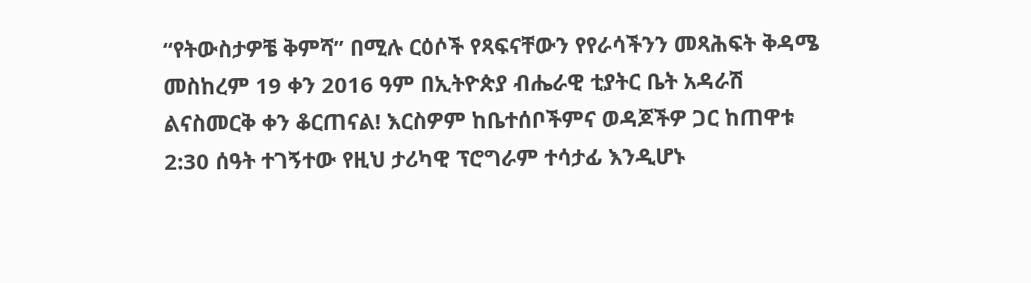“የትውስታዎቼ ቅምሻ” በሚሉ ርዕሶች የጻፍናቸውን የየራሳችንን መጻሕፍት ቅዳሜ መስከረም 19 ቀን 2016 ዓም በኢትዮጵያ ብሔራዊ ቲያትር ቤት አዳራሽ ልናስመርቅ ቀን ቆርጠናል! እርስዎም ከቤተሰቦችምና ወዳጆችዎ ጋር ከጠዋቱ 2:30 ሰዓት ተገኝተው የዚህ ታሪካዊ ፕሮግራም ተሳታፊ እንዲሆኑ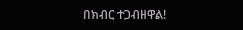በክብር ተጋብዘዋል!